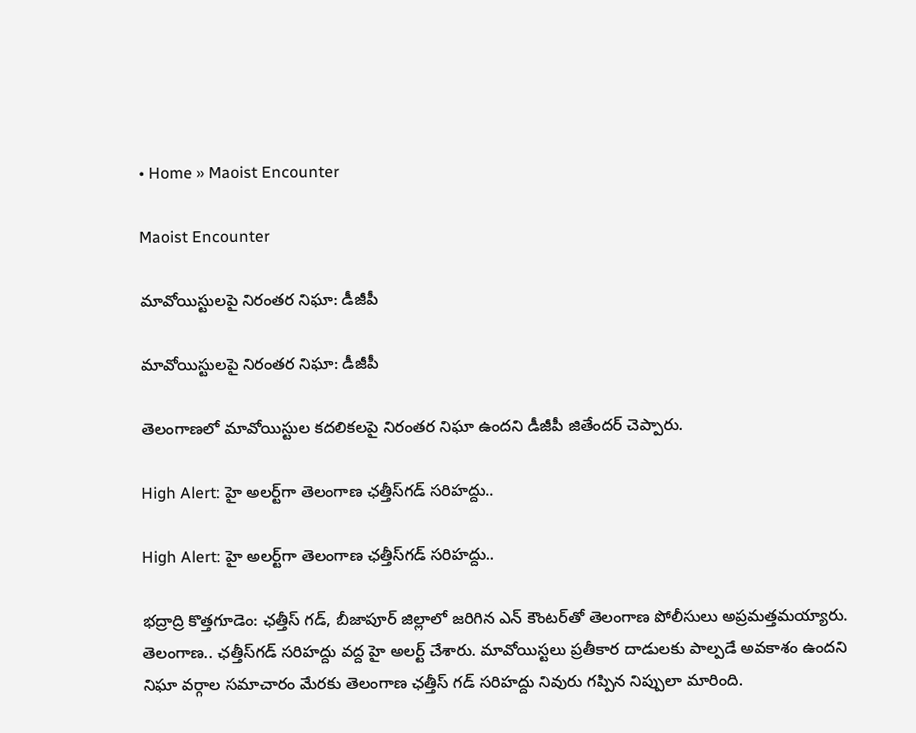• Home » Maoist Encounter

Maoist Encounter

మావోయిస్టులపై నిరంతర నిఘా: డీజీపీ

మావోయిస్టులపై నిరంతర నిఘా: డీజీపీ

తెలంగాణలో మావోయిస్టుల కదలికలపై నిరంతర నిఘా ఉందని డీజీపీ జితేందర్‌ చెప్పారు.

High Alert: హై అలర్ట్‌గా తెలంగాణ ఛత్తీస్‌గడ్ సరిహద్దు..

High Alert: హై అలర్ట్‌గా తెలంగాణ ఛత్తీస్‌గడ్ సరిహద్దు..

భద్రాద్రి కొత్తగూడెం: ఛత్తీస్ గడ్, బీజాపూర్ జిల్లాలో జరిగిన ఎన్ కౌంటర్‌తో తెలంగాణ పోలీసులు అప్రమత్తమయ్యారు. తెలంగాణ.. ఛత్తీస్‌గడ్ సరిహద్దు వద్ద హై అలర్ట్‌ చేశారు. మావోయిస్టలు ప్రతీకార దాడులకు పాల్పడే అవకాశం ఉందని నిఘా వర్గాల సమాచారం మేరకు తెలంగాణ ఛత్తీస్ గడ్ సరిహద్దు నివురు గప్పిన నిప్పులా మారింది.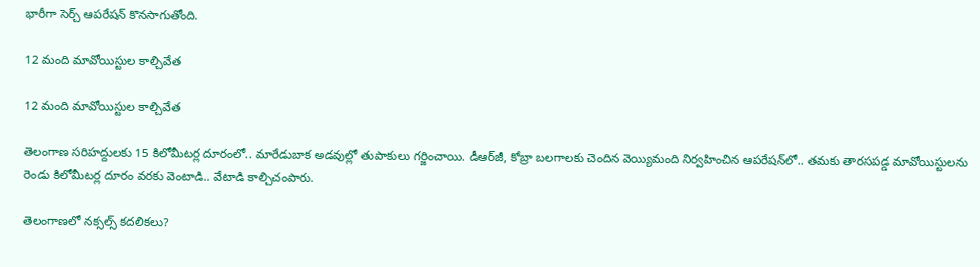భారీగా సెర్చ్ ఆపరేషన్ కొనసాగుతోంది.

12 మంది మావోయిస్టుల కాల్చివేత

12 మంది మావోయిస్టుల కాల్చివేత

తెలంగాణ సరిహద్దులకు 15 కిలోమీటర్ల దూరంలో.. మారేడుబాక అడవుల్లో తుపాకులు గర్జించాయి. డీఆర్‌జీ, కోబ్రా బలగాలకు చెందిన వెయ్యిమంది నిర్వహించిన ఆపరేషన్‌లో.. తమకు తారసపడ్డ మావోయిస్టులను రెండు కిలోమీటర్ల దూరం వరకు వెంటాడి.. వేటాడి కాల్చిచంపారు.

తెలంగాణలో నక్సల్స్‌ కదలికలు?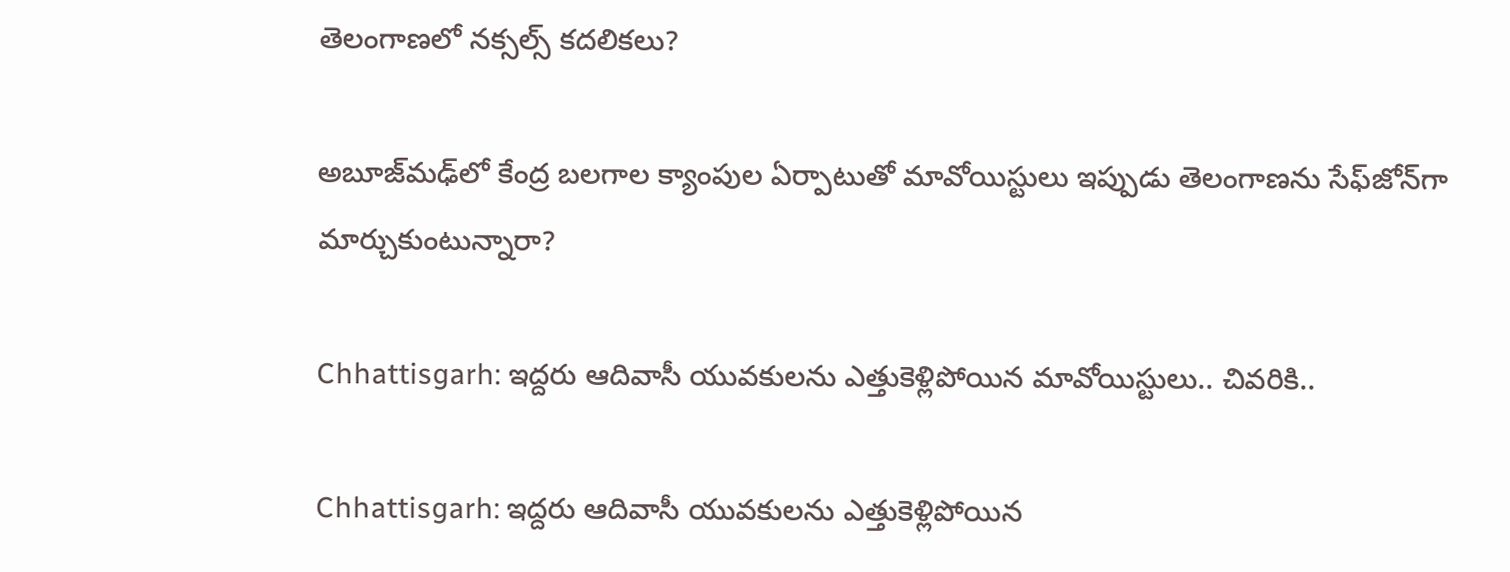తెలంగాణలో నక్సల్స్‌ కదలికలు?

అబూజ్‌మఢ్‌లో కేంద్ర బలగాల క్యాంపుల ఏర్పాటుతో మావోయిస్టులు ఇప్పుడు తెలంగాణను సేఫ్‌జోన్‌గా మార్చుకుంటున్నారా?

Chhattisgarh: ఇద్దరు ఆదివాసీ యువకులను ఎత్తుకెళ్లిపోయిన మావోయిస్టులు.. చివరికి..

Chhattisgarh: ఇద్దరు ఆదివాసీ యువకులను ఎత్తుకెళ్లిపోయిన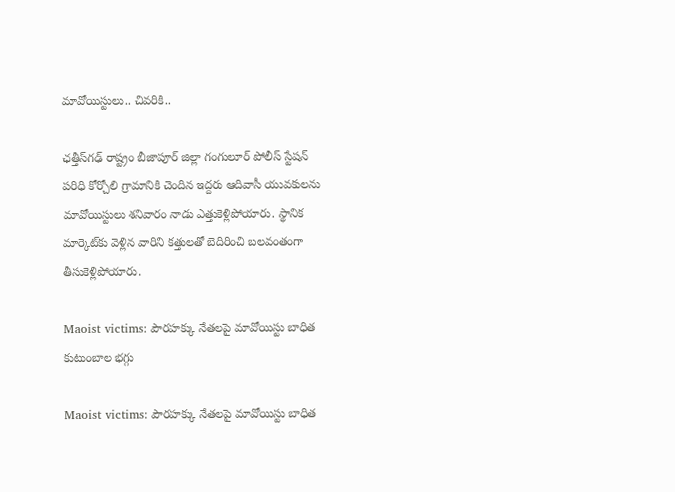మావోయిస్టులు.. చివరికి..

ఛత్తీస్‌గఢ్ రాష్ట్రం బీజాపూర్ జిల్లా గంగులూర్ పోలీస్ స్టేషన్ పరిధి కోర్చోలి గ్రామానికి చెందిన ఇద్దరు ఆదివాసీ యువకులను మావోయిస్టులు శనివారం నాడు ఎత్తుకెళ్లిపోయారు. స్థానిక మార్కెట్‌కు వెళ్లిన వారిని కత్తులతో బెదిరించి బలవంతంగా తీసుకెళ్లిపోయారు.

Maoist victims: పౌరహక్కు నేతలపై మావోయిస్టు బాధిత కుటుంబాల భగ్గు

Maoist victims: పౌరహక్కు నేతలపై మావోయిస్టు బాధిత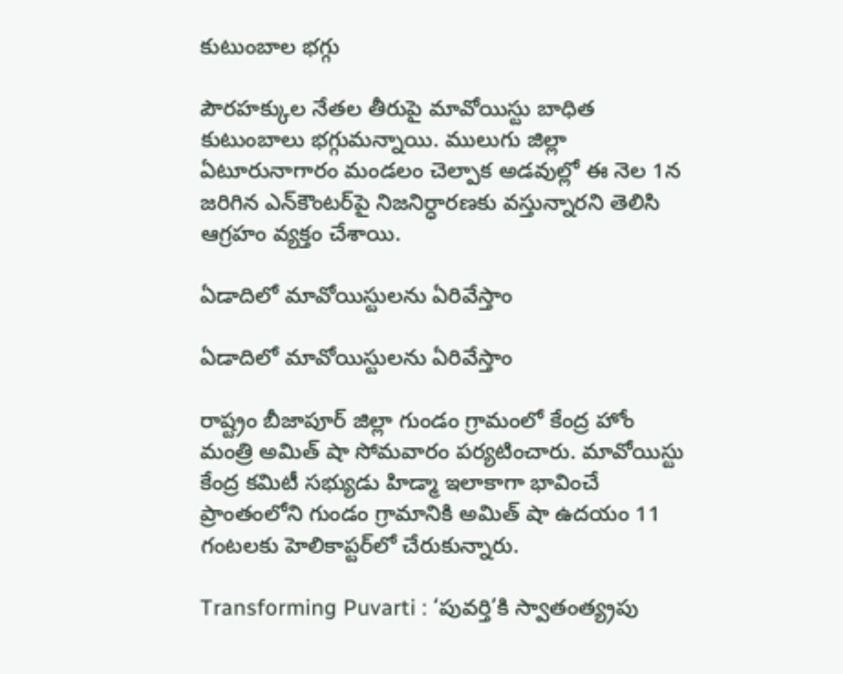కుటుంబాల భగ్గు

పౌరహక్కుల నేతల తీరుపై మావోయిస్టు బాధిత కుటుంబాలు భగ్గుమన్నాయి. ములుగు జిల్లా ఏటూరునాగారం మండలం చెల్పాక అడవుల్లో ఈ నెల 1న జరిగిన ఎన్‌కౌంటర్‌పై నిజనిర్ధారణకు వస్తున్నారని తెలిసి ఆగ్రహం వ్యక్తం చేశాయి.

ఏడాదిలో మావోయిస్టులను ఏరివేస్తాం

ఏడాదిలో మావోయిస్టులను ఏరివేస్తాం

రాష్ట్రం బీజాపూర్‌ జిల్లా గుండం గ్రామంలో కేంద్ర హోం మంత్రి అమిత్‌ షా సోమవారం పర్యటించారు. మావోయిస్టు కేంద్ర కమిటీ సభ్యుడు హిడ్మా ఇలాకాగా భావించే ప్రాంతంలోని గుండం గ్రామానికి అమిత్‌ షా ఉదయం 11 గంటలకు హెలికాప్టర్‌లో చేరుకున్నారు.

Transforming Puvarti : ‘పువర్తి’కి స్వాతంత్య్రపు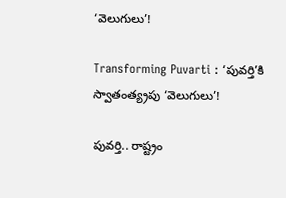‘వెలుగులు’!

Transforming Puvarti : ‘పువర్తి’కి స్వాతంత్య్రపు ‘వెలుగులు’!

పువర్తి.. రాష్ట్రం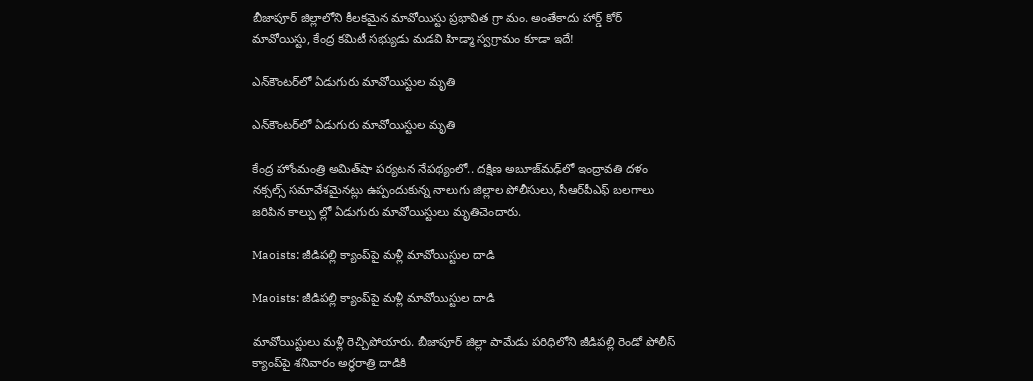బీజాపూర్‌ జిల్లాలోని కీలకమైన మావోయిస్టు ప్రభావిత గ్రా మం. అంతేకాదు హార్డ్‌ కోర్‌ మావోయిస్టు, కేంద్ర కమిటీ సభ్యుడు మడవి హిడ్మా స్వగ్రామం కూడా ఇదే!

ఎన్‌కౌంటర్‌లో ఏడుగురు మావోయిస్టుల మృతి

ఎన్‌కౌంటర్‌లో ఏడుగురు మావోయిస్టుల మృతి

కేంద్ర హోంమంత్రి అమిత్‌షా పర్యటన నేపథ్యంలో.. దక్షిణ అబూజ్‌మఢ్‌లో ఇంద్రావతి దళం నక్సల్స్‌ సమావేశమైనట్లు ఉప్పందుకున్న నాలుగు జిల్లాల పోలీసులు, సీఆర్‌పీఎఫ్‌ బలగాలు జరిపిన కాల్పు ల్లో ఏడుగురు మావోయిస్టులు మృతిచెందారు.

Maoists: జీడిపల్లి క్యాంప్‌పై మళ్లీ మావోయిస్టుల దాడి

Maoists: జీడిపల్లి క్యాంప్‌పై మళ్లీ మావోయిస్టుల దాడి

మావోయిస్టులు మళ్లీ రెచ్చిపోయారు. బీజాపూర్‌ జిల్లా పామేడు పరిధిలోని జీడిపల్లి రెండో పోలీస్‌ క్యాంప్‌పై శనివారం అర్ధరాత్రి దాడికి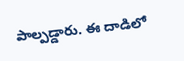పాల్పడ్డారు. ఈ దాడిలో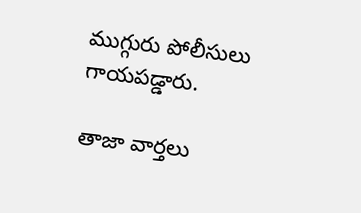ముగ్గురు పోలీసులు గాయపడ్డారు.

తాజా వార్తలు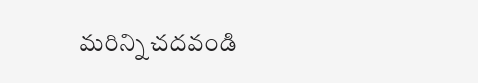మరిన్ని చదవండి